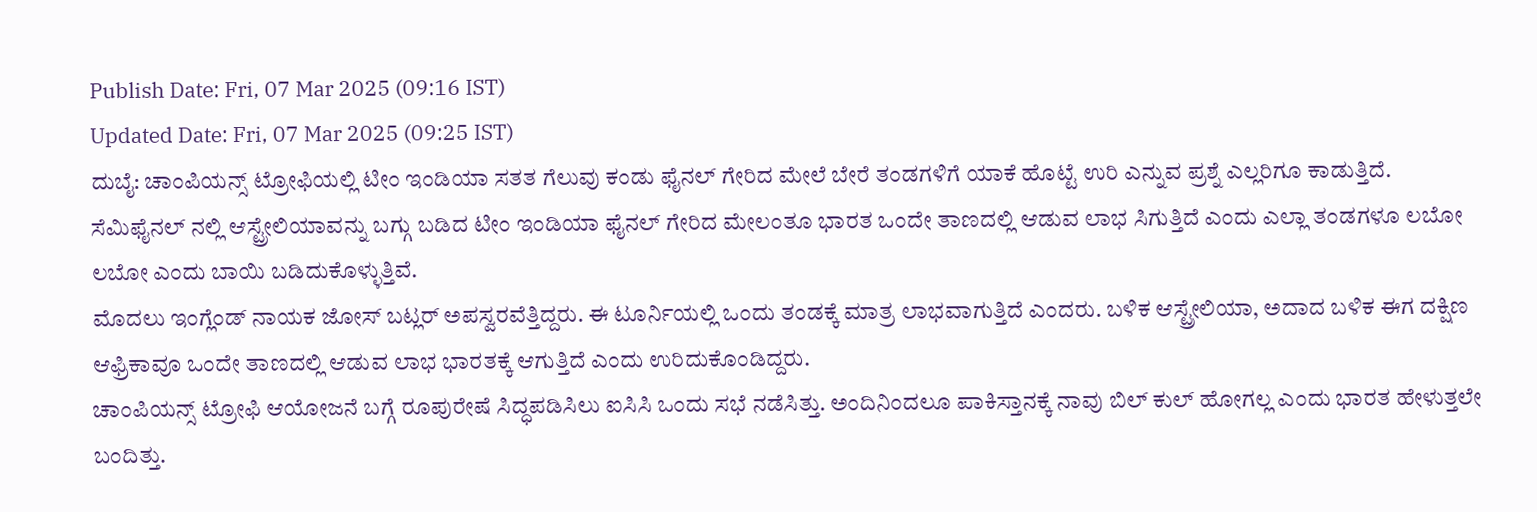Publish Date: Fri, 07 Mar 2025 (09:16 IST)
Updated Date: Fri, 07 Mar 2025 (09:25 IST)
ದುಬೈ: ಚಾಂಪಿಯನ್ಸ್ ಟ್ರೋಫಿಯಲ್ಲಿ ಟೀಂ ಇಂಡಿಯಾ ಸತತ ಗೆಲುವು ಕಂಡು ಫೈನಲ್ ಗೇರಿದ ಮೇಲೆ ಬೇರೆ ತಂಡಗಳಿಗೆ ಯಾಕೆ ಹೊಟ್ಟೆ ಉರಿ ಎನ್ನುವ ಪ್ರಶ್ನೆ ಎಲ್ಲರಿಗೂ ಕಾಡುತ್ತಿದೆ.
ಸೆಮಿಫೈನಲ್ ನಲ್ಲಿ ಆಸ್ಟ್ರೇಲಿಯಾವನ್ನು ಬಗ್ಗು ಬಡಿದ ಟೀಂ ಇಂಡಿಯಾ ಫೈನಲ್ ಗೇರಿದ ಮೇಲಂತೂ ಭಾರತ ಒಂದೇ ತಾಣದಲ್ಲಿ ಆಡುವ ಲಾಭ ಸಿಗುತ್ತಿದೆ ಎಂದು ಎಲ್ಲಾ ತಂಡಗಳೂ ಲಬೋ ಲಬೋ ಎಂದು ಬಾಯಿ ಬಡಿದುಕೊಳ್ಳುತ್ತಿವೆ.
ಮೊದಲು ಇಂಗ್ಲೆಂಡ್ ನಾಯಕ ಜೋಸ್ ಬಟ್ಲರ್ ಅಪಸ್ವರವೆತ್ತಿದ್ದರು. ಈ ಟೂರ್ನಿಯಲ್ಲಿ ಒಂದು ತಂಡಕ್ಕೆ ಮಾತ್ರ ಲಾಭವಾಗುತ್ತಿದೆ ಎಂದರು. ಬಳಿಕ ಆಸ್ಟ್ರೇಲಿಯಾ, ಅದಾದ ಬಳಿಕ ಈಗ ದಕ್ಷಿಣ ಆಫ್ರಿಕಾವೂ ಒಂದೇ ತಾಣದಲ್ಲಿ ಆಡುವ ಲಾಭ ಭಾರತಕ್ಕೆ ಆಗುತ್ತಿದೆ ಎಂದು ಉರಿದುಕೊಂಡಿದ್ದರು.
ಚಾಂಪಿಯನ್ಸ್ ಟ್ರೋಫಿ ಆಯೋಜನೆ ಬಗ್ಗೆ ರೂಪುರೇಷೆ ಸಿದ್ಧಪಡಿಸಿಲು ಐಸಿಸಿ ಒಂದು ಸಭೆ ನಡೆಸಿತ್ತು. ಅಂದಿನಿಂದಲೂ ಪಾಕಿಸ್ತಾನಕ್ಕೆ ನಾವು ಬಿಲ್ ಕುಲ್ ಹೋಗಲ್ಲ ಎಂದು ಭಾರತ ಹೇಳುತ್ತಲೇ ಬಂದಿತ್ತು.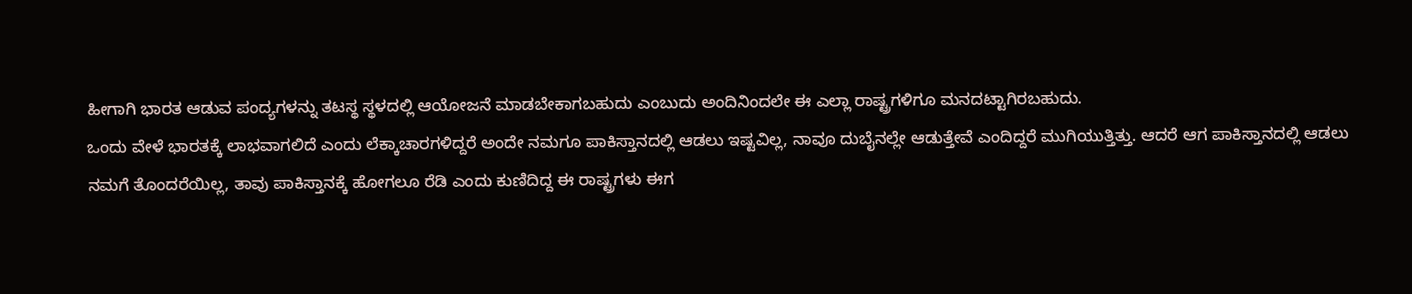ಹೀಗಾಗಿ ಭಾರತ ಆಡುವ ಪಂದ್ಯಗಳನ್ನು ತಟಸ್ಥ ಸ್ಥಳದಲ್ಲಿ ಆಯೋಜನೆ ಮಾಡಬೇಕಾಗಬಹುದು ಎಂಬುದು ಅಂದಿನಿಂದಲೇ ಈ ಎಲ್ಲಾ ರಾಷ್ಟ್ರಗಳಿಗೂ ಮನದಟ್ಟಾಗಿರಬಹುದು.
ಒಂದು ವೇಳೆ ಭಾರತಕ್ಕೆ ಲಾಭವಾಗಲಿದೆ ಎಂದು ಲೆಕ್ಕಾಚಾರಗಳಿದ್ದರೆ ಅಂದೇ ನಮಗೂ ಪಾಕಿಸ್ತಾನದಲ್ಲಿ ಆಡಲು ಇಷ್ಟವಿಲ್ಲ, ನಾವೂ ದುಬೈನಲ್ಲೇ ಆಡುತ್ತೇವೆ ಎಂದಿದ್ದರೆ ಮುಗಿಯುತ್ತಿತ್ತು. ಆದರೆ ಆಗ ಪಾಕಿಸ್ತಾನದಲ್ಲಿ ಆಡಲು ನಮಗೆ ತೊಂದರೆಯಿಲ್ಲ, ತಾವು ಪಾಕಿಸ್ತಾನಕ್ಕೆ ಹೋಗಲೂ ರೆಡಿ ಎಂದು ಕುಣಿದಿದ್ದ ಈ ರಾಷ್ಟ್ರಗಳು ಈಗ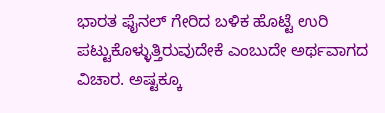ಭಾರತ ಫೈನಲ್ ಗೇರಿದ ಬಳಿಕ ಹೊಟ್ಟೆ ಉರಿ ಪಟ್ಟುಕೊಳ್ಳುತ್ತಿರುವುದೇಕೆ ಎಂಬುದೇ ಅರ್ಥವಾಗದ ವಿಚಾರ. ಅಷ್ಟಕ್ಕೂ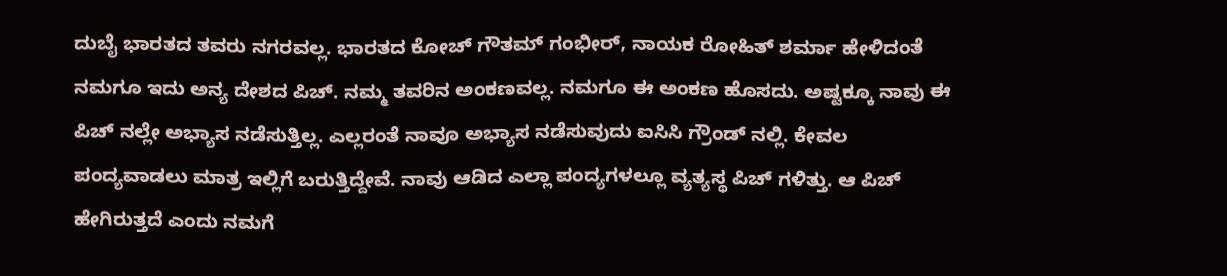ದುಬೈ ಭಾರತದ ತವರು ನಗರವಲ್ಲ. ಭಾರತದ ಕೋಚ್ ಗೌತಮ್ ಗಂಭೀರ್, ನಾಯಕ ರೋಹಿತ್ ಶರ್ಮಾ ಹೇಳಿದಂತೆ ನಮಗೂ ಇದು ಅನ್ಯ ದೇಶದ ಪಿಚ್. ನಮ್ಮ ತವರಿನ ಅಂಕಣವಲ್ಲ. ನಮಗೂ ಈ ಅಂಕಣ ಹೊಸದು. ಅಷ್ಟಕ್ಕೂ ನಾವು ಈ ಪಿಚ್ ನಲ್ಲೇ ಅಭ್ಯಾಸ ನಡೆಸುತ್ತಿಲ್ಲ. ಎಲ್ಲರಂತೆ ನಾವೂ ಅಭ್ಯಾಸ ನಡೆಸುವುದು ಐಸಿಸಿ ಗ್ರೌಂಡ್ ನಲ್ಲಿ. ಕೇವಲ ಪಂದ್ಯವಾಡಲು ಮಾತ್ರ ಇಲ್ಲಿಗೆ ಬರುತ್ತಿದ್ದೇವೆ. ನಾವು ಆಡಿದ ಎಲ್ಲಾ ಪಂದ್ಯಗಳಲ್ಲೂ ವ್ಯತ್ಯಸ್ಥ ಪಿಚ್ ಗಳಿತ್ತು. ಆ ಪಿಚ್ ಹೇಗಿರುತ್ತದೆ ಎಂದು ನಮಗೆ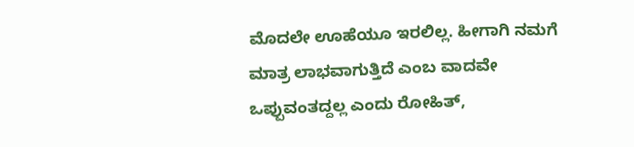ಮೊದಲೇ ಊಹೆಯೂ ಇರಲಿಲ್ಲ. ಹೀಗಾಗಿ ನಮಗೆ ಮಾತ್ರ ಲಾಭವಾಗುತ್ತಿದೆ ಎಂಬ ವಾದವೇ ಒಪ್ಪುವಂತದ್ದಲ್ಲ ಎಂದು ರೋಹಿತ್,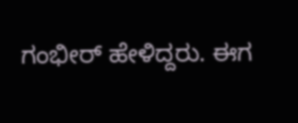ಗಂಭೀರ್ ಹೇಳಿದ್ದರು. ಈಗ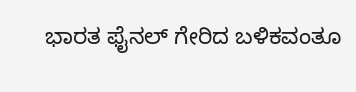ಭಾರತ ಫೈನಲ್ ಗೇರಿದ ಬಳಿಕವಂತೂ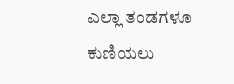ಎಲ್ಲಾ ತಂಡಗಳೂ ಕುಣಿಯಲು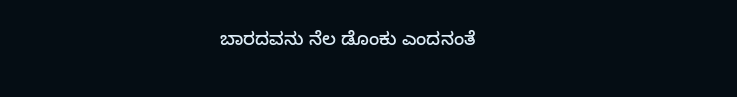ಬಾರದವನು ನೆಲ ಡೊಂಕು ಎಂದನಂತೆ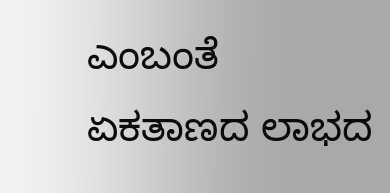ಎಂಬಂತೆ ಏಕತಾಣದ ಲಾಭದ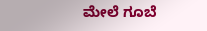ಮೇಲೆ ಗೂಬೆ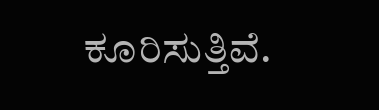ಕೂರಿಸುತ್ತಿವೆ.